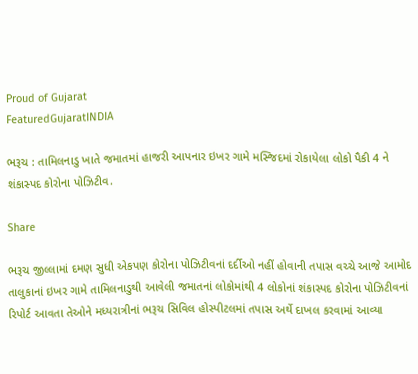Proud of Gujarat
FeaturedGujaratINDIA

ભરૂચ : તામિલનાડુ ખાતે જમાતમાં હાજરી આપનાર ઇખર ગામે મસ્જિદમાં રોકાયેલા લોકો પૈકી 4 ને શંકાસ્પદ કોરોના પોઝિટીવ.

Share

ભરૂચ જીલ્લામાં દમણ સુધી એકપણ કોરોના પોઝિટીવનાં દર્દીઓ નહીં હોવાની તપાસ વચ્ચે આજે આમોદ તાલુકાનાં ઇખર ગામે તામિલનાડુથી આવેલી જમાતનાં લોકોમાંથી 4 લોકોનાં શંકાસ્પદ કોરોના પોઝિટીવનાં રિપોર્ટ આવતા તેઓને મધ્યરાત્રીનાં ભરૂચ સિવિલ હોસ્પીટલમાં તપાસ અર્થે દાખલ કરવામાં આવ્યા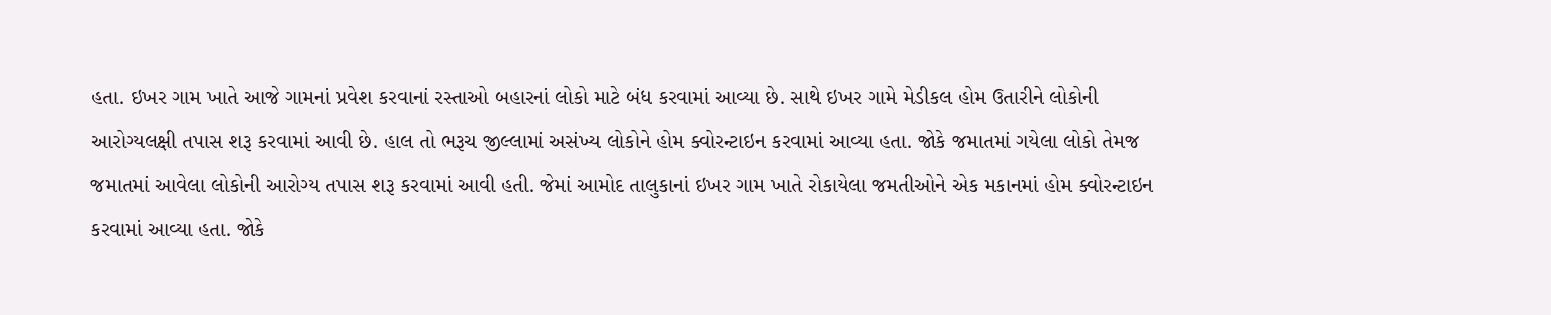હતા. ઇખર ગામ ખાતે આજે ગામનાં પ્રવેશ કરવાનાં રસ્તાઓ બહારનાં લોકો માટે બંધ કરવામાં આવ્યા છે. સાથે ઇખર ગામે મેડીકલ હોમ ઉતારીને લોકોની આરોગ્યલક્ષી તપાસ શરૂ કરવામાં આવી છે. હાલ તો ભરૂચ જીલ્લામાં અસંખ્ય લોકોને હોમ ક્વોરન્ટાઇન કરવામાં આવ્યા હતા. જોકે જમાતમાં ગયેલા લોકો તેમજ જમાતમાં આવેલા લોકોની આરોગ્ય તપાસ શરૂ કરવામાં આવી હતી. જેમાં આમોદ તાલુકાનાં ઇખર ગામ ખાતે રોકાયેલા જમતીઓને એક મકાનમાં હોમ ક્વોરન્ટાઇન કરવામાં આવ્યા હતા. જોકે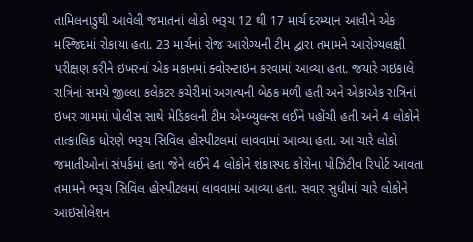તામિલનાડુથી આવેલી જમાતનાં લોકો ભરૂચ 12 થી 17 માર્ચ દરમ્યાન આવીને એક મસ્જિદમાં રોકાયા હતા. 23 માર્ચનાં રોજ આરોગ્યની ટીમ દ્વારા તમામને આરોગ્યલક્ષી પરીક્ષણ કરીને ઇખરનાં એક મકાનમાં ક્વોરન્ટાઇન કરવામાં આવ્યા હતા. જયારે ગઇકાલે રાત્રિનાં સમયે જીલ્લા કલેકટર કચેરીમાં અગત્યની બેઠક મળી હતી અને એકાએક રાત્રિનાં ઇખર ગામમાં પોલીસ સાથે મેડિકલની ટીમ એમ્બ્યુલન્સ લઈને પહોંચી હતી અને 4 લોકોને તાત્કાલિક ધોરણે ભરૂચ સિવિલ હોસ્પીટલમાં લાવવામાં આવ્યા હતા. આ ચારે લોકો જમાતીઓનાં સંપર્કમાં હતા જેને લઈને 4 લોકોને શંકાસ્પદ કોરોના પોઝિટીવ રિપોર્ટ આવતા તમામને ભરૂચ સિવિલ હોસ્પીટલમાં લાવવામાં આવ્યા હતા. સવાર સુધીમાં ચારે લોકોને આઇસોલેશન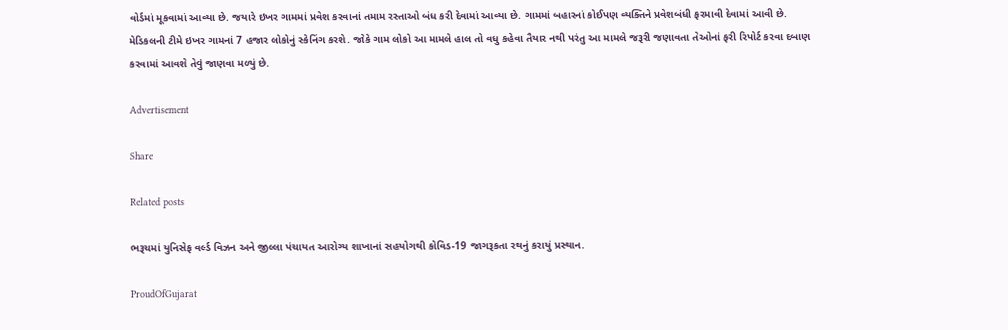વોર્ડમાં મૂકવામાં આવ્યા છે. જયારે ઇખર ગામમાં પ્રવેશ કરવાનાં તમામ રસ્તાઓ બંધ કરી દેવામાં આવ્યા છે. ગામમાં બહારનાં કોઈપણ વ્યક્તિને પ્રવેશબંધી ફરમાવી દેવામાં આવી છે. મેડિકલની ટીમે ઇખર ગામનાં 7 હજાર લોકોનું સ્કેનિંગ કરશે. જોકે ગામ લોકો આ મામલે હાલ તો વધુ કહેવા તૈયાર નથી પરંતુ આ મામલે જરૂરી જણાવતા તેઓનાં ફરી રિપોર્ટ કરવા દબાણ કરવામાં આવશે તેવું જાણવા મળ્યું છે.

Advertisement

Share

Related posts

ભરૂચમાં યુનિસેફ વર્લ્ડ વિઝન અને જીલ્લા પંચાયત આરોગ્ય શાખાનાં સહયોગથી કોવિડ-19 જાગરૂકતા રથનું કરાયું પ્રસ્થાન.

ProudOfGujarat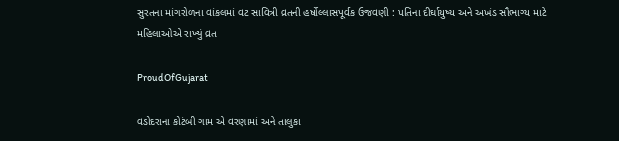સુરતના માંગરોળના વાંકલમાં વટ સાવિત્રી વ્રતની હર્ષોલ્લાસપૂર્વક ઉજવણી : પતિના દીર્ઘાયુષ્ય અને અખંડ સૌભાગ્ય માટે મહિલાઓએ રાખ્યું વ્રત

ProudOfGujarat

વડોદરાના કોટંબી ગામ એ વરણામાં અને તાલુકા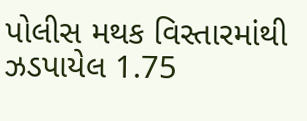પોલીસ મથક વિસ્તારમાંથી ઝડપાયેલ 1.75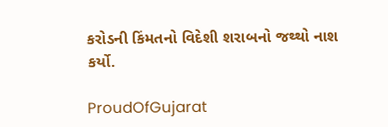કરોડની કિંમતનો વિદેશી શરાબનો જથ્થો નાશ કર્યો.

ProudOfGujarat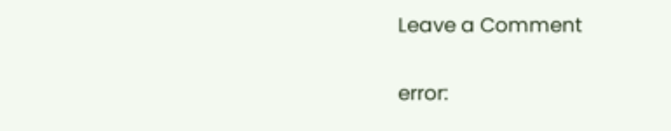Leave a Comment

error: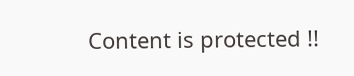Content is protected !!